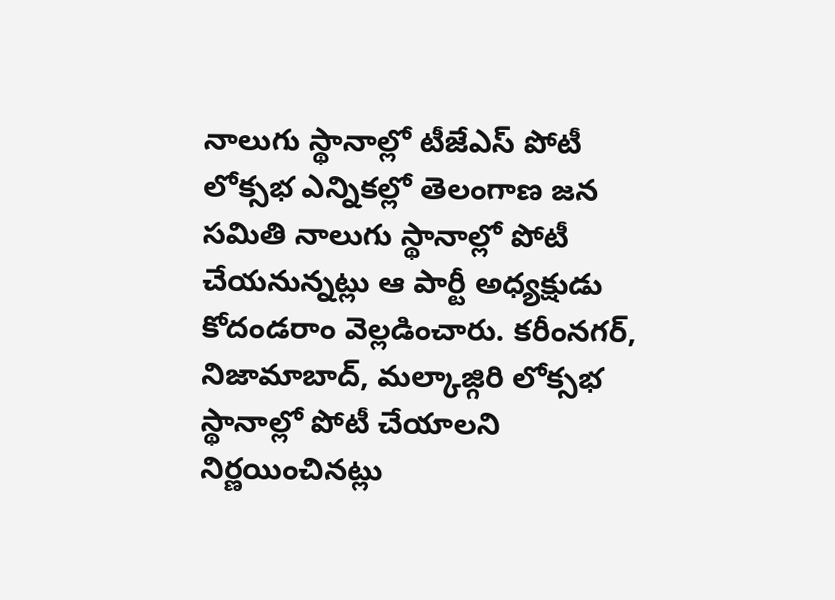నాలుగు స్థానాల్లో టీజేఎస్ పోటీ
లోక్సభ ఎన్నికల్లో తెలంగాణ జన సమితి నాలుగు స్థానాల్లో పోటీ చేయనున్నట్లు ఆ పార్టీ అధ్యక్షుడు కోదండరాం వెల్లడించారు. కరీంనగర్, నిజామాబాద్, మల్కాజ్గిరి లోక్సభ స్థానాల్లో పోటీ చేయాలని నిర్ణయించినట్లు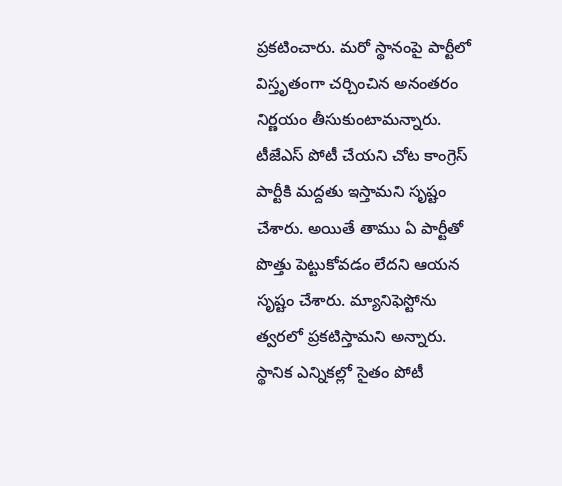ప్రకటించారు. మరో స్థానంపై పార్టీలో విస్తృతంగా చర్చించిన అనంతరం నిర్ణయం తీసుకుంటామన్నారు. టీజేఎస్ పోటీ చేయని చోట కాంగ్రెస్ పార్టీకి మద్దతు ఇస్తామని సృష్టం చేశారు. అయితే తాము ఏ పార్టీతో పొత్తు పెట్టుకోవడం లేదని ఆయన సృష్టం చేశారు. మ్యానిఫెస్టోను త్వరలో ప్రకటిస్తామని అన్నారు. స్థానిక ఎన్నికల్లో సైతం పోటీ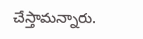చేస్తామన్నారు.